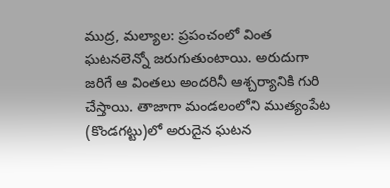ముద్ర, మల్యాల: ప్రపంచంలో వింత ఘటనలెన్నో జరుగుతుంటాయి. అరుదుగా జరిగే ఆ వింతలు అందరినీ ఆశ్చర్యానికి గురి చేస్తాయి. తాజాగా మండలంలోని ముత్యంపేట (కొండగట్టు)లో అరుదైన ఘటన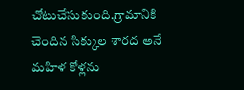చోటుచేసుకుంది.గ్రామానికి చెందిన సిక్కుల శారద అనే మహిళ కోళ్లను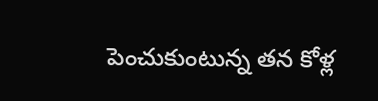పెంచుకుంటున్న తన కోళ్ల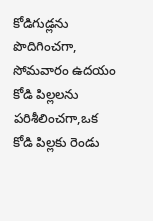కోడిగుడ్లను పొదిగించగా, సోమవారం ఉదయం కోడి పిల్లలను పరిశీలించగా,ఒక కోడి పిల్లకు రెండు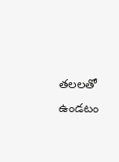తలలతో ఉండటం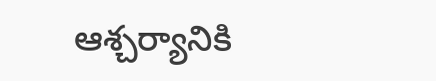ఆశ్చర్యానికి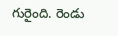గురైంది. రెండు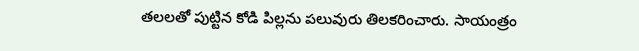తలలతో పుట్టిన కోడి పిల్లను పలువురు తిలకరించారు. సాయంత్రం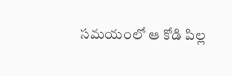సమయంలో ఆ కోడి పిల్ల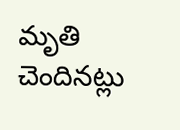మృతి చెందినట్లు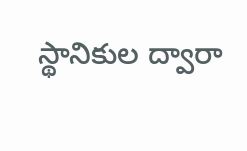స్థానికుల ద్వారా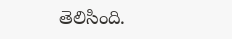తెలిసింది.